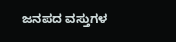ಜನಪದ ವಸ್ತುಗಳ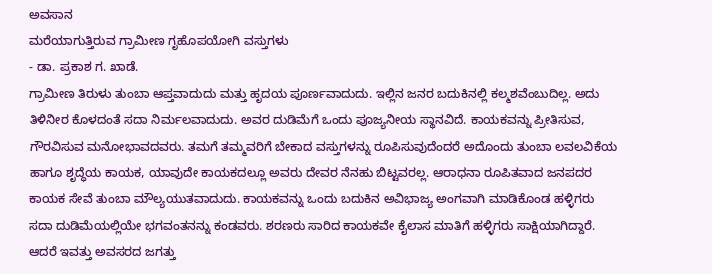ಅವಸಾನ
ಮರೆಯಾಗುತ್ತಿರುವ ಗ್ರಾಮೀಣ ಗೃಹೊಪಯೋಗಿ ವಸ್ತುಗಳು
- ಡಾ. ಪ್ರಕಾಶ ಗ. ಖಾಡೆ.
ಗ್ರಾಮೀಣ ತಿರುಳು ತುಂಬಾ ಆಪ್ತವಾದುದು ಮತ್ತು ಹೃದಯ ಪೂರ್ಣವಾದುದು. ಇಲ್ಲಿನ ಜನರ ಬದುಕಿನಲ್ಲಿ ಕಲ್ಮಶವೆಂಬುದಿಲ್ಲ. ಅದು ತಿಳಿನೀರ ಕೊಳದಂತೆ ಸದಾ ನಿರ್ಮಲವಾದುದು. ಅವರ ದುಡಿಮೆಗೆ ಒಂದು ಪೂಜ್ಯನೀಯ ಸ್ಥಾನವಿದೆ. ಕಾಯಕವನ್ನು ಪ್ರೀತಿಸುವ, ಗೌರವಿಸುವ ಮನೋಭಾವದವರು. ತಮಗೆ ತಮ್ಮವರಿಗೆ ಬೇಕಾದ ವಸ್ತುಗಳನ್ನು ರೂಪಿಸುವುದೆಂದರೆ ಅದೊಂದು ತುಂಬಾ ಲವಲವಿಕೆಯ ಹಾಗೂ ಶೃದ್ಧೆಯ ಕಾಯಕ, ಯಾವುದೇ ಕಾಯಕದಲ್ಲೂ ಅವರು ದೇವರ ನೆನಹು ಬಿಟ್ಟವರಲ್ಲ. ಆರಾಧನಾ ರೂಪಿತವಾದ ಜನಪದರ ಕಾಯಕ ಸೇವೆ ತುಂಬಾ ಮೌಲ್ಯಯುತವಾದುದು. ಕಾಯಕವನ್ನು ಒಂದು ಬದುಕಿನ ಅವಿಭಾಜ್ಯ ಅಂಗವಾಗಿ ಮಾಡಿಕೊಂಡ ಹಳ್ಳಿಗರು ಸದಾ ದುಡಿಮೆಯಲ್ಲಿಯೇ ಭಗವಂತನನ್ನು ಕಂಡವರು. ಶರಣರು ಸಾರಿದ ಕಾಯಕವೇ ಕೈಲಾಸ ಮಾತಿಗೆ ಹಳ್ಳಿಗರು ಸಾಕ್ಷಿಯಾಗಿದ್ದಾರೆ. ಆದರೆ ಇವತ್ತು ಅವಸರದ ಜಗತ್ತು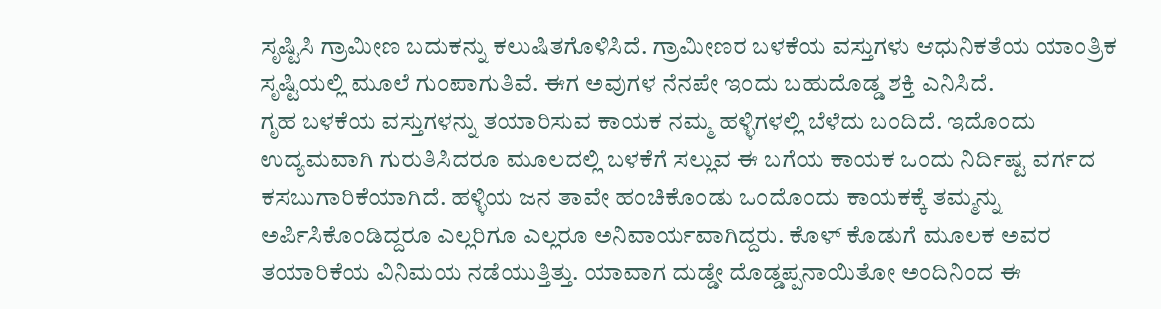ಸೃಷ್ಟಿಸಿ ಗ್ರಾಮೀಣ ಬದುಕನ್ನು ಕಲುಷಿತಗೊಳಿಸಿದೆ. ಗ್ರಾಮೀಣರ ಬಳಕೆಯ ವಸ್ತುಗಳು ಆಧುನಿಕತೆಯ ಯಾಂತ್ರಿಕ ಸೃಷ್ಟಿಯಲ್ಲಿ ಮೂಲೆ ಗುಂಪಾಗುತಿವೆ. ಈಗ ಅವುಗಳ ನೆನಪೇ ಇಂದು ಬಹುದೊಡ್ಡ ಶಕ್ತಿ ಎನಿಸಿದೆ.
ಗೃಹ ಬಳಕೆಯ ವಸ್ತುಗಳನ್ನು ತಯಾರಿಸುವ ಕಾಯಕ ನಮ್ಮ ಹಳ್ಳಿಗಳಲ್ಲಿ ಬೆಳೆದು ಬಂದಿದೆ. ಇದೊಂದು ಉದ್ಯಮವಾಗಿ ಗುರುತಿಸಿದರೂ ಮೂಲದಲ್ಲಿ ಬಳಕೆಗೆ ಸಲ್ಲುವ ಈ ಬಗೆಯ ಕಾಯಕ ಒಂದು ನಿರ್ದಿಷ್ಟ ವರ್ಗದ ಕಸಬುಗಾರಿಕೆಯಾಗಿದೆ. ಹಳ್ಳಿಯ ಜನ ತಾವೇ ಹಂಚಿಕೊಂಡು ಒಂದೊಂದು ಕಾಯಕಕ್ಕೆ ತಮ್ಮನ್ನು ಅರ್ಪಿಸಿಕೊಂಡಿದ್ದರೂ ಎಲ್ಲರಿಗೂ ಎಲ್ಲರೂ ಅನಿವಾರ್ಯವಾಗಿದ್ದರು. ಕೊಳ್ ಕೊಡುಗೆ ಮೂಲಕ ಅವರ ತಯಾರಿಕೆಯ ವಿನಿಮಯ ನಡೆಯುತ್ತಿತ್ತು. ಯಾವಾಗ ದುಡ್ಡೇ ದೊಡ್ಡಪ್ಪನಾಯಿತೋ ಅಂದಿನಿಂದ ಈ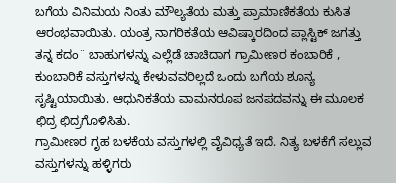ಬಗೆಯ ವಿನಿಮಯ ನಿಂತು ಮೌಲ್ಯತೆಯ ಮತ್ತು ಪ್ರಾಮಾಣಿಕತೆಯ ಕುಸಿತ ಆರಂಭವಾಯಿತು. ಯಂತ್ರ ನಾಗರಿಕತೆಯ ಆವಿಷ್ಕಾರದಿಂದ ಪ್ಲಾಸ್ಟಿಕ್ ಜಗತ್ತು ತನ್ನ ಕದಂ¨ ಬಾಹುಗಳನ್ನು ಎಲ್ಲೆಡೆ ಚಾಚಿದಾಗ ಗ್ರಾಮೀಣರ ಕಂಬಾರಿಕೆ , ಕುಂಬಾರಿಕೆ ವಸ್ತುಗಳನ್ನು ಕೇಳುವವರಿಲ್ಲದೆ ಒಂದು ಬಗೆಯ ಶೂನ್ಯ ಸೃಷ್ಟಿಯಾಯಿತು. ಆಧುನಿಕತೆಯ ವಾಮನರೂಪ ಜನಪದವನ್ನು ಈ ಮೂಲಕ ಛಿದ್ರ ಛಿದ್ರಗೊಳಿಸಿತು.
ಗ್ರಾಮೀಣರ ಗೃಹ ಬಳಕೆಯ ವಸ್ತುಗಳಲ್ಲಿ ವೈವಿಧ್ಯತೆ ಇದೆ. ನಿತ್ಯ ಬಳಕೆಗೆ ಸಲ್ಲುವ ವಸ್ತುಗಳನ್ನು ಹಳ್ಳಿಗರು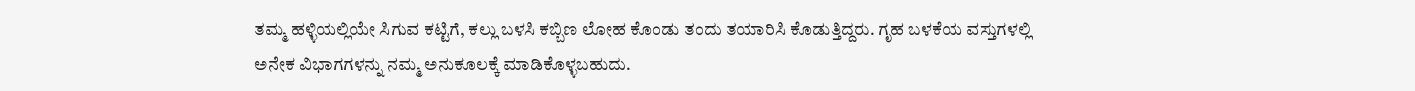ತಮ್ಮ ಹಳ್ಳಿಯಲ್ಲಿಯೇ ಸಿಗುವ ಕಟ್ಟಿಗೆ, ಕಲ್ಲು ಬಳಸಿ ಕಬ್ಬಿಣ ಲೋಹ ಕೊಂಡು ತಂದು ತಯಾರಿಸಿ ಕೊಡುತ್ತಿದ್ದರು. ಗೃಹ ಬಳಕೆಯ ವಸ್ತುಗಳಲ್ಲಿ ಅನೇಕ ವಿಭಾಗಗಳನ್ನು ನಮ್ಮ ಅನುಕೂಲಕ್ಕೆ ಮಾಡಿಕೊಳ್ಳಬಹುದು.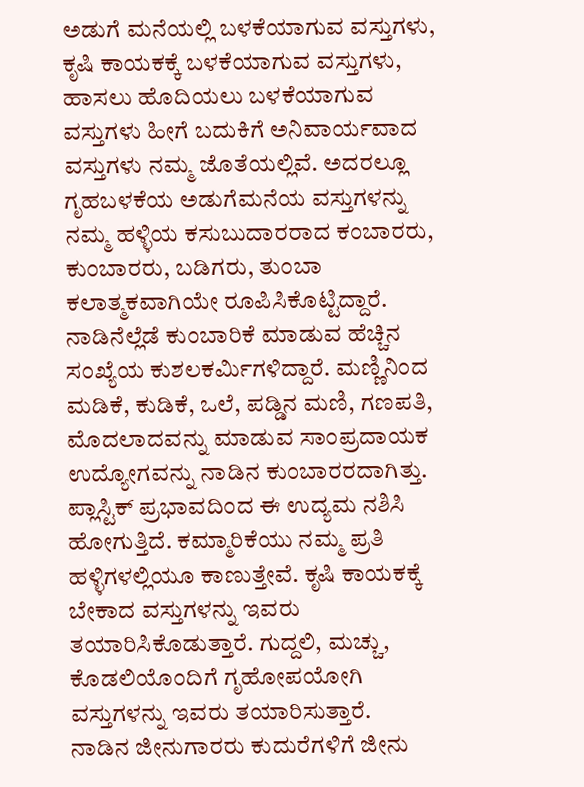ಅಡುಗೆ ಮನೆಯಲ್ಲಿ ಬಳಕೆಯಾಗುವ ವಸ್ತುಗಳು, ಕೃಷಿ ಕಾಯಕಕ್ಕೆ ಬಳಕೆಯಾಗುವ ವಸ್ತುಗಳು, ಹಾಸಲು ಹೊದಿಯಲು ಬಳಕೆಯಾಗುವ ವಸ್ತುಗಳು ಹೀಗೆ ಬದುಕಿಗೆ ಅನಿವಾರ್ಯವಾದ ವಸ್ತುಗಳು ನಮ್ಮ ಜೊತೆಯಲ್ಲಿವೆ. ಅದರಲ್ಲೂ ಗೃಹಬಳಕೆಯ ಅಡುಗೆಮನೆಯ ವಸ್ತುಗಳನ್ನು ನಮ್ಮ ಹಳ್ಳಿಯ ಕಸುಬುದಾರರಾದ ಕಂಬಾರರು, ಕುಂಬಾರರು, ಬಡಿಗರು, ತುಂಬಾ ಕಲಾತ್ಮಕವಾಗಿಯೇ ರೂಪಿಸಿಕೊಟ್ಟಿದ್ದಾರೆ.
ನಾಡಿನೆಲ್ಲೆಡೆ ಕುಂಬಾರಿಕೆ ಮಾಡುವ ಹೆಚ್ಚಿನ ಸಂಖ್ಯೆಯ ಕುಶಲಕರ್ಮಿಗಳಿದ್ದಾರೆ. ಮಣ್ಣಿನಿಂದ ಮಡಿಕೆ, ಕುಡಿಕೆ, ಒಲೆ, ಪಡ್ಡಿನ ಮಣಿ, ಗಣಪತಿ, ಮೊದಲಾದವನ್ನು ಮಾಡುವ ಸಾಂಪ್ರದಾಯಕ ಉದ್ಯೋಗವನ್ನು ನಾಡಿನ ಕುಂಬಾರರದಾಗಿತ್ತು. ಪ್ಲಾಸ್ಟಿಕ್ ಪ್ರಭಾವದಿಂದ ಈ ಉದ್ಯಮ ನಶಿಸಿ ಹೋಗುತ್ತಿದೆ. ಕಮ್ಮಾರಿಕೆಯು ನಮ್ಮ ಪ್ರತಿ ಹಳ್ಳಿಗಳಲ್ಲಿಯೂ ಕಾಣುತ್ತೇವೆ. ಕೃಷಿ ಕಾಯಕಕ್ಕೆ ಬೇಕಾದ ವಸ್ತುಗಳನ್ನು ಇವರು ತಯಾರಿಸಿಕೊಡುತ್ತಾರೆ. ಗುದ್ದಲಿ, ಮಚ್ಚು, ಕೊಡಲಿಯೊಂದಿಗೆ ಗೃಹೋಪಯೋಗಿ ವಸ್ತುಗಳನ್ನು ಇವರು ತಯಾರಿಸುತ್ತಾರೆ.
ನಾಡಿನ ಜೀನುಗಾರರು ಕುದುರೆಗಳಿಗೆ ಜೀನು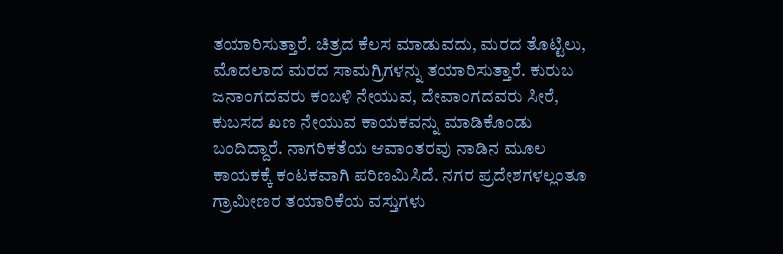ತಯಾರಿಸುತ್ತಾರೆ. ಚಿತ್ರದ ಕೆಲಸ ಮಾಡುವದು, ಮರದ ತೊಟ್ಟಿಲು, ಮೊದಲಾದ ಮರದ ಸಾಮಗ್ರಿಗಳನ್ನು ತಯಾರಿಸುತ್ತಾರೆ. ಕುರುಬ ಜನಾಂಗದವರು ಕಂಬಳಿ ನೇಯುವ, ದೇವಾಂಗದವರು ಸೀರೆ, ಕುಬಸದ ಖಣ ನೇಯುವ ಕಾಯಕವನ್ನು ಮಾಡಿಕೊಂಡು ಬಂದಿದ್ದಾರೆ. ನಾಗರಿಕತೆಯ ಆವಾಂತರವು ನಾಡಿನ ಮೂಲ ಕಾಯಕಕ್ಕೆ ಕಂಟಕವಾಗಿ ಪರಿಣಮಿಸಿದೆ. ನಗರ ಪ್ರದೇಶಗಳಲ್ಲಂತೂ ಗ್ರಾಮೀಣರ ತಯಾರಿಕೆಯ ವಸ್ತುಗಳು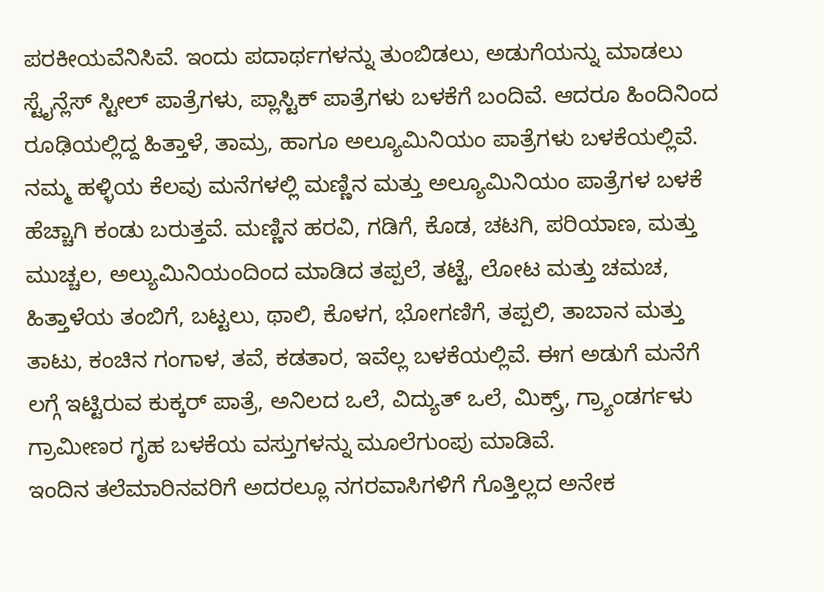ಪರಕೀಯವೆನಿಸಿವೆ. ಇಂದು ಪದಾರ್ಥಗಳನ್ನು ತುಂಬಿಡಲು, ಅಡುಗೆಯನ್ನು ಮಾಡಲು ಸ್ಟೈನ್ಲೆಸ್ ಸ್ಟೀಲ್ ಪಾತ್ರೆಗಳು, ಪ್ಲಾಸ್ಟಿಕ್ ಪಾತ್ರೆಗಳು ಬಳಕೆಗೆ ಬಂದಿವೆ. ಆದರೂ ಹಿಂದಿನಿಂದ ರೂಢಿಯಲ್ಲಿದ್ದ ಹಿತ್ತಾಳೆ, ತಾಮ್ರ, ಹಾಗೂ ಅಲ್ಯೂಮಿನಿಯಂ ಪಾತ್ರೆಗಳು ಬಳಕೆಯಲ್ಲಿವೆ.
ನಮ್ಮ ಹಳ್ಳಿಯ ಕೆಲವು ಮನೆಗಳಲ್ಲಿ ಮಣ್ಣಿನ ಮತ್ತು ಅಲ್ಯೂಮಿನಿಯಂ ಪಾತ್ರೆಗಳ ಬಳಕೆ ಹೆಚ್ಚಾಗಿ ಕಂಡು ಬರುತ್ತವೆ. ಮಣ್ಣಿನ ಹರವಿ, ಗಡಿಗೆ, ಕೊಡ, ಚಟಗಿ, ಪರಿಯಾಣ, ಮತ್ತು ಮುಚ್ಚಲ, ಅಲ್ಯುಮಿನಿಯಂದಿಂದ ಮಾಡಿದ ತಪ್ಪಲೆ, ತಟ್ಟೆ, ಲೋಟ ಮತ್ತು ಚಮಚ, ಹಿತ್ತಾಳೆಯ ತಂಬಿಗೆ, ಬಟ್ಟಲು, ಥಾಲಿ, ಕೊಳಗ, ಭೋಗಣಿಗೆ, ತಪ್ಪಲಿ, ತಾಬಾನ ಮತ್ತು ತಾಟು, ಕಂಚಿನ ಗಂಗಾಳ, ತವೆ, ಕಡತಾರ, ಇವೆಲ್ಲ ಬಳಕೆಯಲ್ಲಿವೆ. ಈಗ ಅಡುಗೆ ಮನೆಗೆ
ಲಗ್ಗೆ ಇಟ್ಟಿರುವ ಕುಕ್ಕರ್ ಪಾತ್ರೆ, ಅನಿಲದ ಒಲೆ, ವಿದ್ಯುತ್ ಒಲೆ, ಮಿಕ್ಸ್ರ್, ಗ್ರ್ಯಾಂಡರ್ಗಳು ಗ್ರಾಮೀಣರ ಗೃಹ ಬಳಕೆಯ ವಸ್ತುಗಳನ್ನು ಮೂಲೆಗುಂಪು ಮಾಡಿವೆ.
ಇಂದಿನ ತಲೆಮಾರಿನವರಿಗೆ ಅದರಲ್ಲೂ ನಗರವಾಸಿಗಳಿಗೆ ಗೊತ್ತಿಲ್ಲದ ಅನೇಕ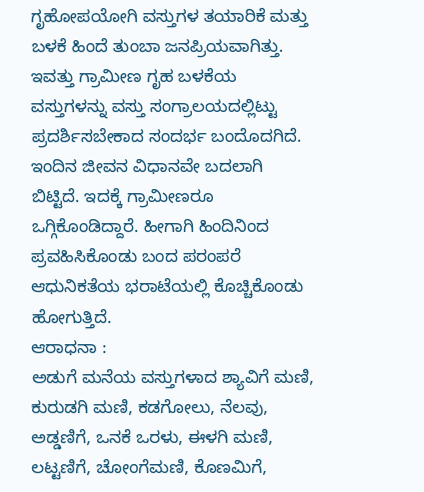ಗೃಹೋಪಯೋಗಿ ವಸ್ತುಗಳ ತಯಾರಿಕೆ ಮತ್ತು ಬಳಕೆ ಹಿಂದೆ ತುಂಬಾ ಜನಪ್ರಿಯವಾಗಿತ್ತು. ಇವತ್ತು ಗ್ರಾಮೀಣ ಗೃಹ ಬಳಕೆಯ ವಸ್ತುಗಳನ್ನು ವಸ್ತು ಸಂಗ್ರಾಲಯದಲ್ಲಿಟ್ಟು ಪ್ರದರ್ಶಿಸಬೇಕಾದ ಸಂದರ್ಭ ಬಂದೊದಗಿದೆ. ಇಂದಿನ ಜೀವನ ವಿಧಾನವೇ ಬದಲಾಗಿ ಬಿಟ್ಟಿದೆ. ಇದಕ್ಕೆ ಗ್ರಾಮೀಣರೂ ಒಗ್ಗಿಕೊಂಡಿದ್ದಾರೆ. ಹೀಗಾಗಿ ಹಿಂದಿನಿಂದ ಪ್ರವಹಿಸಿಕೊಂಡು ಬಂದ ಪರಂಪರೆ ಆಧುನಿಕತೆಯ ಭರಾಟೆಯಲ್ಲಿ ಕೊಚ್ಚಿಕೊಂಡು ಹೋಗುತ್ತಿದೆ.
ಆರಾಧನಾ :
ಅಡುಗೆ ಮನೆಯ ವಸ್ತುಗಳಾದ ಶ್ಯಾವಿಗೆ ಮಣಿ, ಕುರುಡಗಿ ಮಣಿ, ಕಡಗೋಲು, ನೆಲವು, ಅಡ್ಡಣಿಗೆ, ಒನಕೆ ಒರಳು, ಈಳಗಿ ಮಣಿ, ಲಟ್ಟಣಿಗೆ, ಚೋಂಗೆಮಣಿ, ಕೊಣಮಿಗೆ,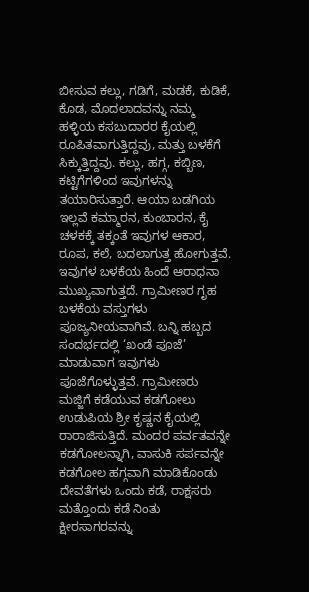ಬೀಸುವ ಕಲ್ಲು, ಗಡಿಗೆ, ಮಡಕೆ, ಕುಡಿಕೆ, ಕೊಡ, ಮೊದಲಾದವನ್ನು ನಮ್ಮ ಹಳ್ಳಿಯ ಕಸಬುದಾರರ ಕೈಯಲ್ಲಿ ರೂಪಿತವಾಗುತ್ತಿದ್ದವು, ಮತ್ತು ಬಳಕೆಗೆ ಸಿಕ್ಕುತ್ತಿದ್ದವು. ಕಲ್ಲು, ಹಗ್ಗ, ಕಬ್ಬಿಣ, ಕಟ್ಟಿಗೆಗಳಿಂದ ಇವುಗಳನ್ನು ತಯಾರಿಸುತ್ತಾರೆ. ಆಯಾ ಬಡಗಿಯ ಇಲ್ಲವೆ ಕಮ್ಮಾರನ, ಕುಂಬಾರನ, ಕೈ ಚಳಕಕ್ಕೆ ತಕ್ಕಂತೆ ಇವುಗಳ ಆಕಾರ, ರೂಪ, ಕಲೆ, ಬದಲಾಗುತ್ತ ಹೋಗುತ್ತವೆ. ಇವುಗಳ ಬಳಕೆಯ ಹಿಂದೆ ಆರಾಧನಾ ಮುಖ್ಯವಾಗುತ್ತದೆ. ಗ್ರಾಮೀಣರ ಗೃಹ ಬಳಕೆಯ ವಸ್ತುಗಳು ಪೂಜ್ಯನೀಯವಾಗಿವೆ. ಬನ್ನಿ ಹಬ್ಬದ ಸಂದರ್ಭದಲ್ಲಿ ‘ಖಂಡೆ ಪೂಜೆ’ ಮಾಡುವಾಗ ಇವುಗಳು ಪೂಜೆಗೊಳ್ಳುತ್ತವೆ. ಗ್ರಾಮೀಣರು ಮಜ್ಜಿಗೆ ಕಡೆಯುವ ಕಡಗೋಲು ಉಡುಪಿಯ ಶ್ರೀ ಕೃಷ್ಣನ ಕೈಯಲ್ಲಿ ರಾರಾಜಿಸುತ್ತಿದೆ. ಮಂದರ ಪರ್ವತವನ್ನೇ ಕಡಗೋಲನ್ನಾಗಿ, ವಾಸುಕಿ ಸರ್ಪವನ್ನೇ ಕಡಗೋಲ ಹಗ್ಗವಾಗಿ ಮಾಡಿಕೊಂಡು ದೇವತೆಗಳು ಒಂದು ಕಡೆ, ರಾಕ್ಷಸರು ಮತ್ತೊಂದು ಕಡೆ ನಿಂತು ಕ್ಷೀರಸಾಗರವನ್ನು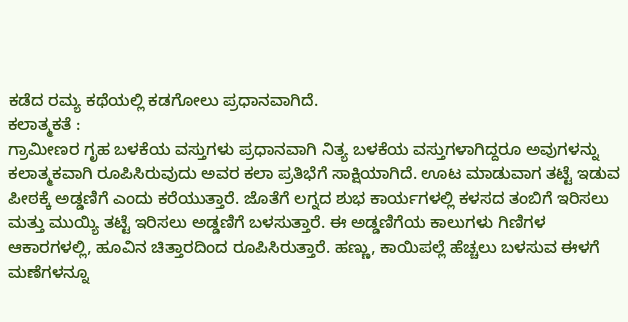ಕಡೆದ ರಮ್ಯ ಕಥೆಯಲ್ಲಿ ಕಡಗೋಲು ಪ್ರಧಾನವಾಗಿದೆ.
ಕಲಾತ್ಮಕತೆ :
ಗ್ರಾಮೀಣರ ಗೃಹ ಬಳಕೆಯ ವಸ್ತುಗಳು ಪ್ರಧಾನವಾಗಿ ನಿತ್ಯ ಬಳಕೆಯ ವಸ್ತುಗಳಾಗಿದ್ದರೂ ಅವುಗಳನ್ನು ಕಲಾತ್ಮಕವಾಗಿ ರೂಪಿಸಿರುವುದು ಅವರ ಕಲಾ ಪ್ರತಿಭೆಗೆ ಸಾಕ್ಷಿಯಾಗಿದೆ. ಊಟ ಮಾಡುವಾಗ ತಟ್ಟೆ ಇಡುವ ಪೀಠಕ್ಕೆ ಅಡ್ಡಣಿಗೆ ಎಂದು ಕರೆಯುತ್ತಾರೆ. ಜೊತೆಗೆ ಲಗ್ನದ ಶುಭ ಕಾರ್ಯಗಳಲ್ಲಿ ಕಳಸದ ತಂಬಿಗೆ ಇರಿಸಲು ಮತ್ತು ಮುಯ್ಯಿ ತಟ್ಟೆ ಇರಿಸಲು ಅಡ್ಡಣಿಗೆ ಬಳಸುತ್ತಾರೆ. ಈ ಅಡ್ಡಣಿಗೆಯ ಕಾಲುಗಳು ಗಿಣಿಗಳ ಆಕಾರಗಳಲ್ಲಿ, ಹೂವಿನ ಚಿತ್ತಾರದಿಂದ ರೂಪಿಸಿರುತ್ತಾರೆ. ಹಣ್ಣು, ಕಾಯಿಪಲ್ಲೆ ಹೆಚ್ಚಲು ಬಳಸುವ ಈಳಗೆ ಮಣೆಗಳನ್ನೂ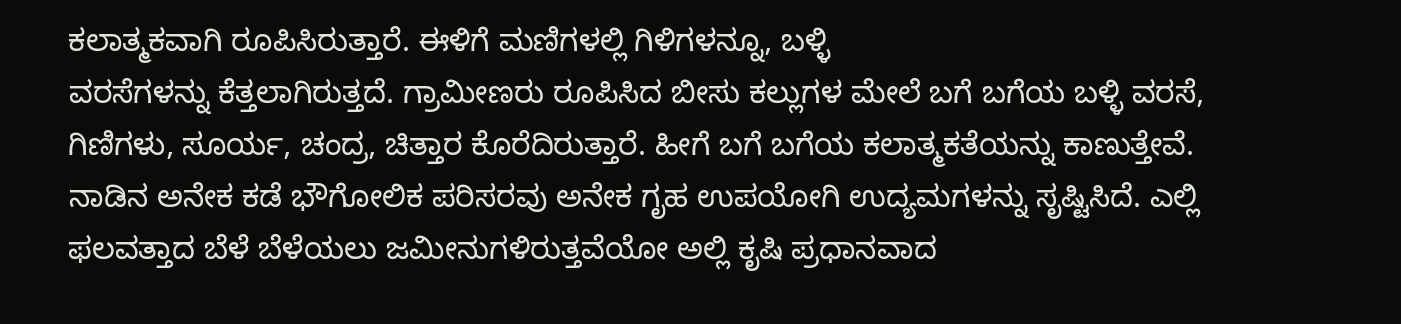ಕಲಾತ್ಮಕವಾಗಿ ರೂಪಿಸಿರುತ್ತಾರೆ. ಈಳಿಗೆ ಮಣಿಗಳಲ್ಲಿ ಗಿಳಿಗಳನ್ನೂ, ಬಳ್ಳಿ
ವರಸೆಗಳನ್ನು ಕೆತ್ತಲಾಗಿರುತ್ತದೆ. ಗ್ರಾಮೀಣರು ರೂಪಿಸಿದ ಬೀಸು ಕಲ್ಲುಗಳ ಮೇಲೆ ಬಗೆ ಬಗೆಯ ಬಳ್ಳಿ ವರಸೆ, ಗಿಣಿಗಳು, ಸೂರ್ಯ, ಚಂದ್ರ, ಚಿತ್ತಾರ ಕೊರೆದಿರುತ್ತಾರೆ. ಹೀಗೆ ಬಗೆ ಬಗೆಯ ಕಲಾತ್ಮಕತೆಯನ್ನು ಕಾಣುತ್ತೇವೆ.
ನಾಡಿನ ಅನೇಕ ಕಡೆ ಭೌಗೋಲಿಕ ಪರಿಸರವು ಅನೇಕ ಗೃಹ ಉಪಯೋಗಿ ಉದ್ಯಮಗಳನ್ನು ಸೃಷ್ಟಿಸಿದೆ. ಎಲ್ಲಿ ಫಲವತ್ತಾದ ಬೆಳೆ ಬೆಳೆಯಲು ಜಮೀನುಗಳಿರುತ್ತವೆಯೋ ಅಲ್ಲಿ ಕೃಷಿ ಪ್ರಧಾನವಾದ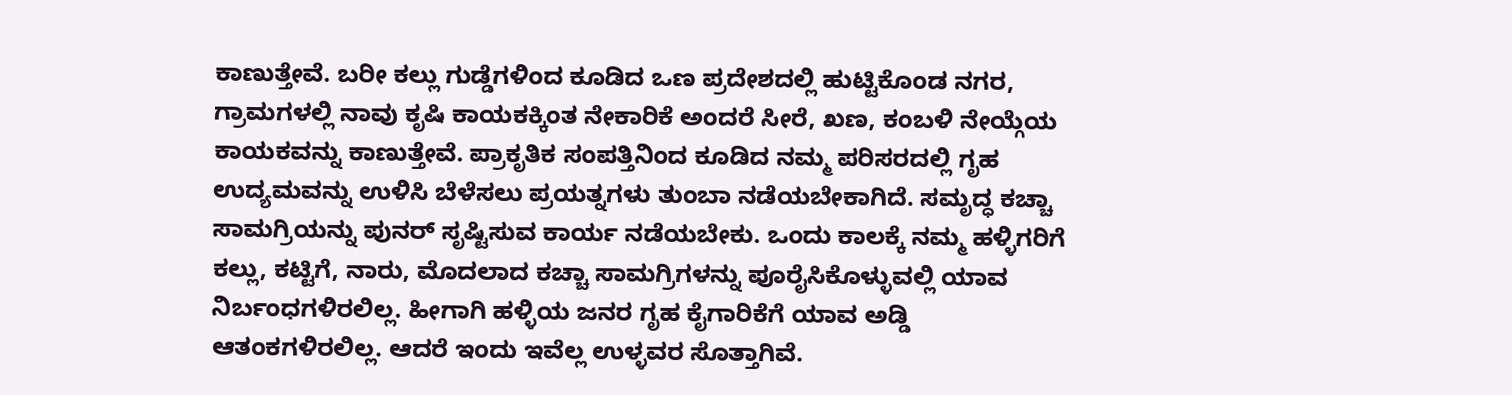ಕಾಣುತ್ತೇವೆ. ಬರೀ ಕಲ್ಲು ಗುಡ್ಡೆಗಳಿಂದ ಕೂಡಿದ ಒಣ ಪ್ರದೇಶದಲ್ಲಿ ಹುಟ್ಟಿಕೊಂಡ ನಗರ, ಗ್ರಾಮಗಳಲ್ಲಿ ನಾವು ಕೃಷಿ ಕಾಯಕಕ್ಕಿಂತ ನೇಕಾರಿಕೆ ಅಂದರೆ ಸೀರೆ, ಖಣ, ಕಂಬಳಿ ನೇಯ್ಗೆಯ ಕಾಯಕವನ್ನು ಕಾಣುತ್ತೇವೆ. ಪ್ರಾಕೃತಿಕ ಸಂಪತ್ತಿನಿಂದ ಕೂಡಿದ ನಮ್ಮ ಪರಿಸರದಲ್ಲಿ ಗೃಹ ಉದ್ಯಮವನ್ನು ಉಳಿಸಿ ಬೆಳೆಸಲು ಪ್ರಯತ್ನಗಳು ತುಂಬಾ ನಡೆಯಬೇಕಾಗಿದೆ. ಸಮೃದ್ಧ ಕಚ್ಚಾ ಸಾಮಗ್ರಿಯನ್ನು ಪುನರ್ ಸೃಷ್ಟಿಸುವ ಕಾರ್ಯ ನಡೆಯಬೇಕು. ಒಂದು ಕಾಲಕ್ಕೆ ನಮ್ಮ ಹಳ್ಳಿಗರಿಗೆ ಕಲ್ಲು, ಕಟ್ಟಿಗೆ, ನಾರು, ಮೊದಲಾದ ಕಚ್ಚಾ ಸಾಮಗ್ರಿಗಳನ್ನು ಪೂರೈಸಿಕೊಳ್ಳುವಲ್ಲಿ ಯಾವ ನಿರ್ಬಂಧಗಳಿರಲಿಲ್ಲ. ಹೀಗಾಗಿ ಹಳ್ಳಿಯ ಜನರ ಗೃಹ ಕೈಗಾರಿಕೆಗೆ ಯಾವ ಅಡ್ಡಿ ಆತಂಕಗಳಿರಲಿಲ್ಲ. ಆದರೆ ಇಂದು ಇವೆಲ್ಲ ಉಳ್ಳವರ ಸೊತ್ತಾಗಿವೆ.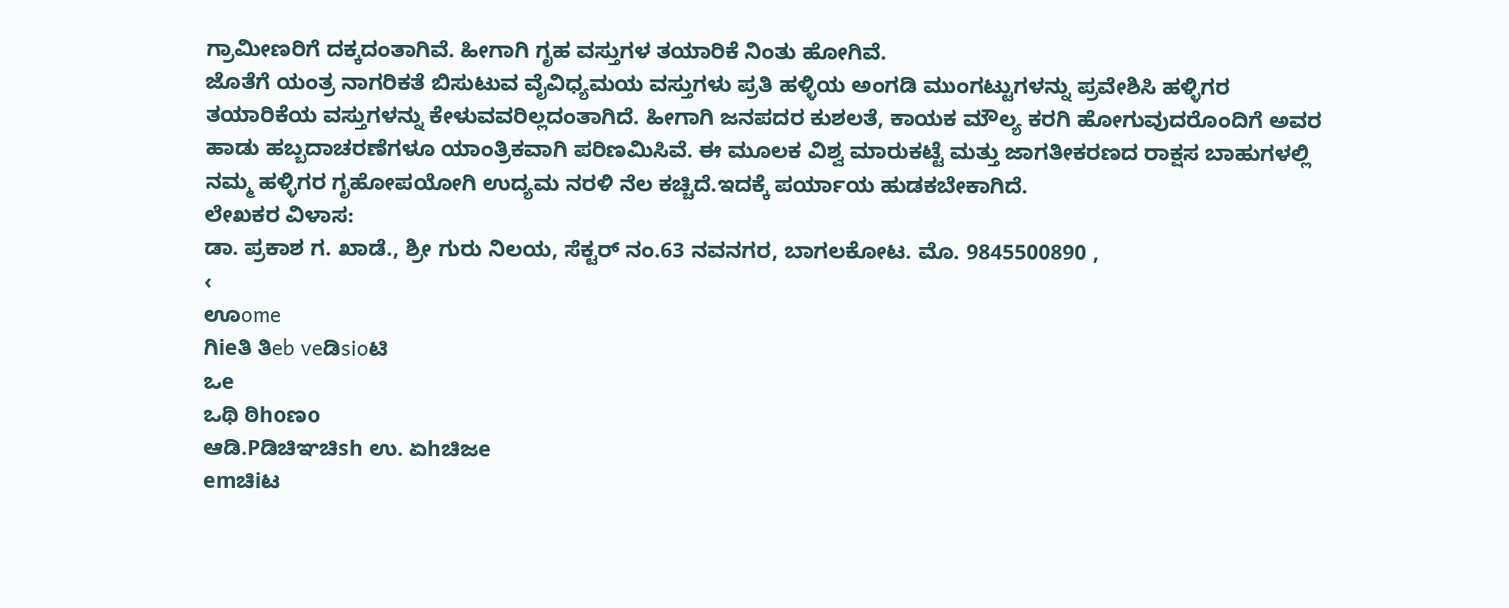ಗ್ರಾಮೀಣರಿಗೆ ದಕ್ಕದಂತಾಗಿವೆ. ಹೀಗಾಗಿ ಗೃಹ ವಸ್ತುಗಳ ತಯಾರಿಕೆ ನಿಂತು ಹೋಗಿವೆ.
ಜೊತೆಗೆ ಯಂತ್ರ ನಾಗರಿಕತೆ ಬಿಸುಟುವ ವೈವಿಧ್ಯಮಯ ವಸ್ತುಗಳು ಪ್ರತಿ ಹಳ್ಳಿಯ ಅಂಗಡಿ ಮುಂಗಟ್ಟುಗಳನ್ನು ಪ್ರವೇಶಿಸಿ ಹಳ್ಳಿಗರ ತಯಾರಿಕೆಯ ವಸ್ತುಗಳನ್ನು ಕೇಳುವವರಿಲ್ಲದಂತಾಗಿದೆ. ಹೀಗಾಗಿ ಜನಪದರ ಕುಶಲತೆ, ಕಾಯಕ ಮೌಲ್ಯ ಕರಗಿ ಹೋಗುವುದರೊಂದಿಗೆ ಅವರ ಹಾಡು ಹಬ್ಬದಾಚರಣೆಗಳೂ ಯಾಂತ್ರಿಕವಾಗಿ ಪರಿಣಮಿಸಿವೆ. ಈ ಮೂಲಕ ವಿಶ್ವ ಮಾರುಕಟ್ಟೆ ಮತ್ತು ಜಾಗತೀಕರಣದ ರಾಕ್ಷಸ ಬಾಹುಗಳಲ್ಲಿ ನಮ್ಮ ಹಳ್ಳಿಗರ ಗೃಹೋಪಯೋಗಿ ಉದ್ಯಮ ನರಳಿ ನೆಲ ಕಚ್ಚಿದೆ.ಇದಕ್ಕೆ ಪರ್ಯಾಯ ಹುಡಕಬೇಕಾಗಿದೆ.
ಲೇಖಕರ ವಿಳಾಸ:
ಡಾ. ಪ್ರಕಾಶ ಗ. ಖಾಡೆ., ಶ್ರೀ ಗುರು ನಿಲಯ, ಸೆಕ್ಟರ್ ನಂ.63 ನವನಗರ, ಬಾಗಲಕೋಟ. ಮೊ. 9845500890 ,
‹
ಊome
ಗಿieತಿ ತಿeb veಡಿsioಟಿ
ಒe
ಒಥಿ ಠಿhoಣo
ಆಡಿ.Pಡಿಚಿಞಚಿsh ಉ. ಏhಚಿಜe
emಚಿiಟ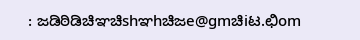: ಜಡಿಠಿಡಿಚಿಞಚಿshಞhಚಿಜe@gmಚಿiಟ.ಛಿom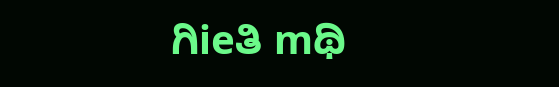ಗಿieತಿ mಥಿ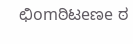ಛಿomಠಿಟeಣe ಠ